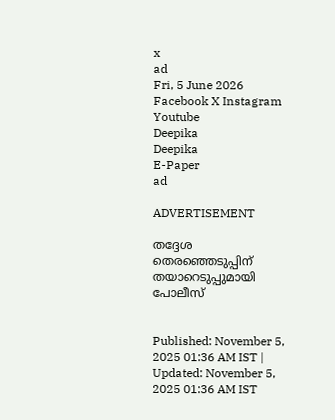x
ad
Fri, 5 June 2026
Facebook X Instagram Youtube
Deepika
Deepika
E-Paper
ad

ADVERTISEMENT

തദ്ദേശ തെരഞ്ഞെടുപ്പിന് തയാറെടുപ്പുമായി പോലീസ്


Published: November 5, 2025 01:36 AM IST | Updated: November 5, 2025 01:36 AM IST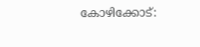കോഴിക്കോട്: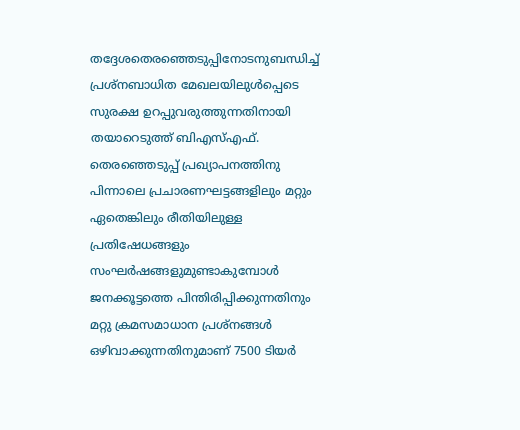തദ്ദേശതെരഞ്ഞെടുപ്പിനോടനുബന്ധിച്ച് പ്രശ്‌നബാധിത മേഖലയിലുൾപ്പെടെ സുരക്ഷ ഉറപ്പുവരുത്തുന്നതിനായി തയാറെടുത്ത് ബിഎസ്എഫ്. തെരഞ്ഞെടുപ്പ് പ്രഖ്യാപനത്തിനു പിന്നാലെ പ്രചാരണഘട്ടങ്ങളിലും മറ്റും ഏതെങ്കിലും രീതിയിലുള്ള പ്രതിഷേധങ്ങളും സംഘർഷങ്ങളുമുണ്ടാകുമ്പോൾ ജനക്കൂട്ടത്തെ പിന്തിരിപ്പിക്കുന്നതിനും മറ്റു ക്രമസമാധാന പ്രശ്‌നങ്ങൾ ഒഴിവാക്കുന്നതിനുമാണ് 7500 ടിയർ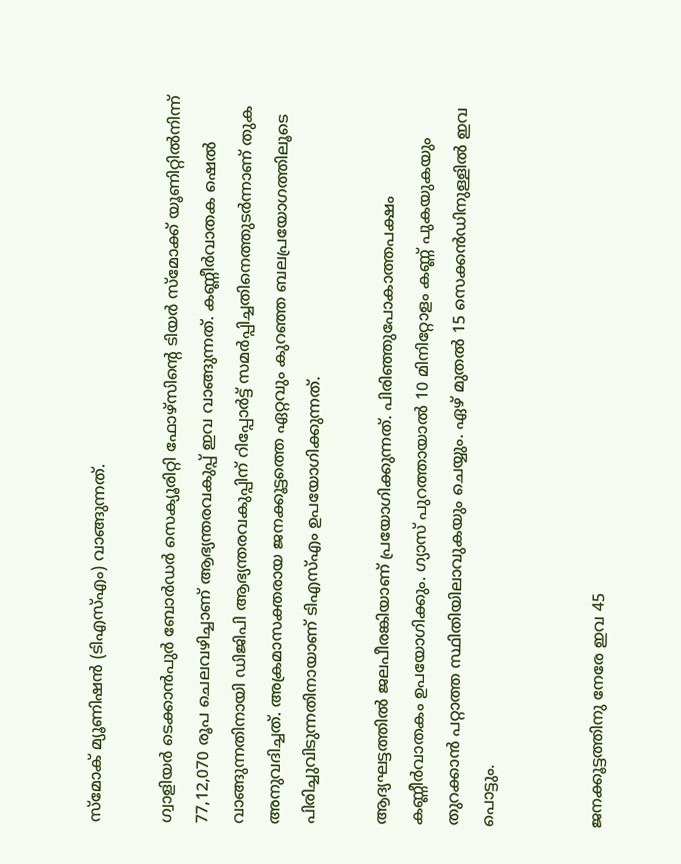സ്‌മോക് മ്യൂണിഷൻ (ടിഎസ്എം) വാങ്ങുന്നത്.

ഗ്വാളിയർ ടെക്കാൻപുർ ബോർഡർ സെക്യൂരിറ്റി ഫോഴ്‌സിന്‍റെ ടിയർ സ്‌മോക്ക് യൂണിറ്റില്‍നിന്ന് 77,12,070 രൂപ ചെലവഴിച്ചാണ് ആഭ്യന്തരവകുപ്പ് ഇവ വാങ്ങുന്നത്. കണ്ണീർവാതക ഷെൽ വാങ്ങുന്നതിനായി ഡിജിപി ആഭ്യന്തരവകുപ്പിന് റിപ്പോർട്ട് സമർപ്പിച്ചതിനെത്തുടർന്നാണ് തുക അനുവദിച്ചത്. അക്രമാസക്തരായ ജനക്കൂട്ടത്തെ ഏറ്റവും കുറഞ്ഞ ബലപ്രയോഗത്തിലൂടെ പിരിച്ചുവിടുന്നതിനായാണ് ടിഎസ്എം ഉപയോഗിക്കുന്നത്.

ആദ്യഘട്ടത്തിൽ ജലപീരങ്കിയാണ് പ്രയോഗിക്കുന്നത്. പിരിഞ്ഞുപോകാത്തപക്ഷം കണ്ണീർവാതകം ഉപയോഗിക്കും. ഗ്യാസ് പുറത്തായാൽ 10 മിനിറ്റോളം കണ്ണ് പുകയുകയും തുറക്കാൻ പറ്റാത്ത സ്ഥിതിയിലാവുകയും ചെയ്യും. ഏഴ് മുതൽ 15 സെക്കൻഡിനുള്ളിൽ ഇവ പൊട്ടും.


ജനക്കൂട്ടത്തിനു നേരേ ഇവ 45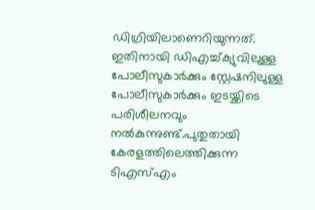ഡിഗ്രിയിലാണെറിയുന്നത്. ഇതിനായി ഡിഎച്ച്ക്യുവിലുള്ള പോലീസുകാര്‍ക്കും സ്റ്റേഷനിലുള്ള പോലീസുകാര്‍ക്കും ഇടയ്ക്കിടെ പരിശീലനവും നൽകുന്നുണ്ട്.പുതുതായി കേരളത്തിലെത്തിക്കുന്ന ടിഎസ്എം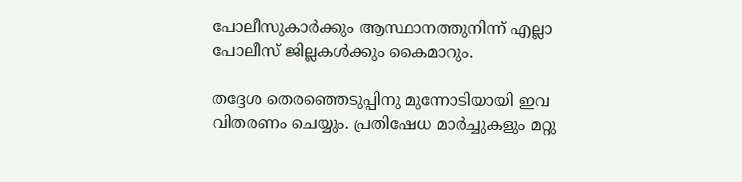പോലീസുകാര്‍ക്കും ആസ്ഥാനത്തുനിന്ന് എല്ലാ പോലീസ് ജില്ലകൾക്കും കൈമാറും.

തദ്ദേശ തെരഞ്ഞെടുപ്പിനു മുന്നോടിയായി ഇവ വിതരണം ചെയ്യും. പ്രതിഷേധ മാർച്ചുകളും മറ്റു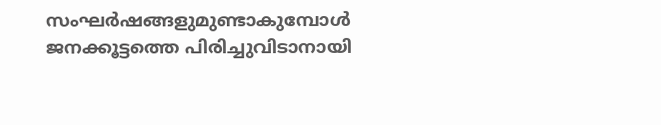സംഘർഷങ്ങളുമുണ്ടാകുമ്പോൾ ജനക്കൂട്ടത്തെ പിരിച്ചുവിടാനായി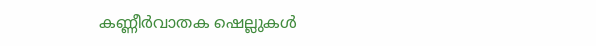കണ്ണീർവാതക ഷെല്ലുകൾ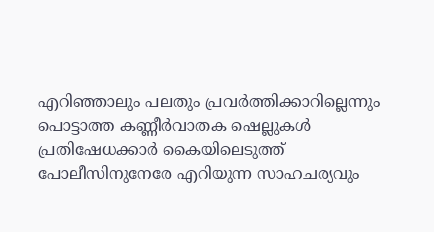എറിഞ്ഞാലും പലതും പ്രവർത്തിക്കാറില്ലെന്നും പൊട്ടാത്ത കണ്ണീർവാതക ഷെല്ലുകൾ പ്രതിഷേധക്കാർ കൈയിലെടുത്ത് പോലീസിനുനേരേ എറിയുന്ന സാഹചര്യവും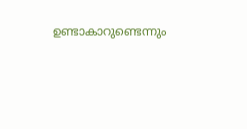ഉണ്ടാകാറുണ്ടെന്നും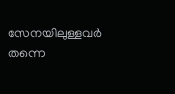സേനയിലുള്ളവർ തന്നെ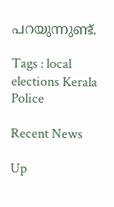പറയുന്നുണ്ട്.

Tags : local elections Kerala Police

Recent News

Up